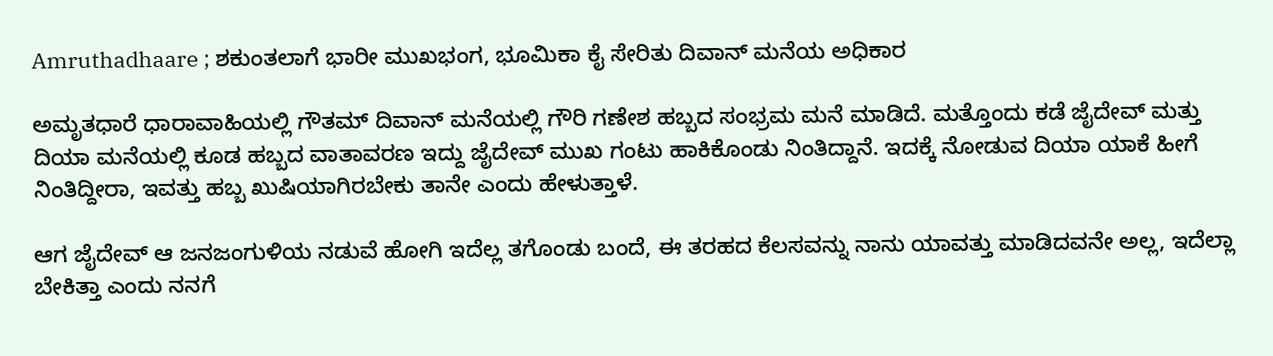Amruthadhaare ; ಶಕುಂತಲಾಗೆ ಭಾರೀ ಮುಖಭಂಗ, ಭೂಮಿಕಾ ಕೈ ಸೇರಿತು ದಿವಾನ್ ಮನೆಯ ಅಧಿಕಾರ

ಅಮೃತಧಾರೆ ಧಾರಾವಾಹಿಯಲ್ಲಿ ಗೌತಮ್ ದಿವಾನ್ ಮನೆಯಲ್ಲಿ ಗೌರಿ ಗಣೇಶ ಹಬ್ಬದ ಸಂಭ್ರಮ ಮನೆ ಮಾಡಿದೆ. ಮತ್ತೊಂದು ಕಡೆ ಜೈದೇವ್ ಮತ್ತು ದಿಯಾ ಮನೆಯಲ್ಲಿ ಕೂಡ ಹಬ್ಬದ ವಾತಾವರಣ ಇದ್ದು ಜೈದೇವ್ ಮುಖ ಗಂಟು ಹಾಕಿಕೊಂಡು ನಿಂತಿದ್ದಾನೆ. ಇದಕ್ಕೆ ನೋಡುವ ದಿಯಾ ಯಾಕೆ ಹೀಗೆ ನಿಂತಿದ್ದೀರಾ, ಇವತ್ತು ಹಬ್ಬ ಖುಷಿಯಾಗಿರಬೇಕು ತಾನೇ ಎಂದು ಹೇಳುತ್ತಾಳೆ.

ಆಗ ಜೈದೇವ್ ಆ ಜನಜಂಗುಳಿಯ ನಡುವೆ ಹೋಗಿ ಇದೆಲ್ಲ ತಗೊಂಡು ಬಂದೆ, ಈ ತರಹದ ಕೆಲಸವನ್ನು ನಾನು ಯಾವತ್ತು ಮಾಡಿದವನೇ ಅಲ್ಲ, ಇದೆಲ್ಲಾ ಬೇಕಿತ್ತಾ ಎಂದು ನನಗೆ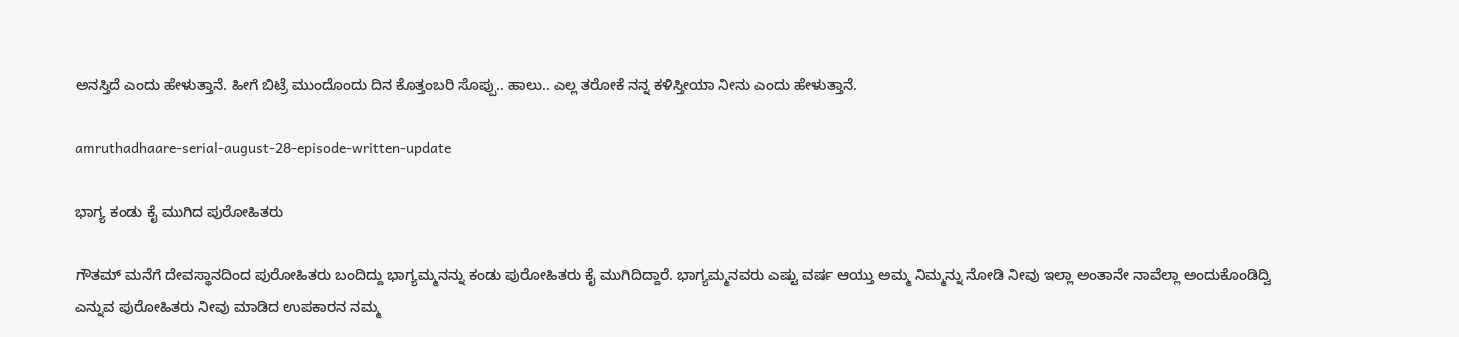ಅನಸ್ತಿದೆ ಎಂದು ಹೇಳುತ್ತಾನೆ. ಹೀಗೆ ಬಿಟ್ರೆ ಮುಂದೊಂದು ದಿನ ಕೊತ್ತಂಬರಿ ಸೊಪ್ಪು.. ಹಾಲು.. ಎಲ್ಲ ತರೋಕೆ ನನ್ನ ಕಳಿಸ್ತೀಯಾ ನೀನು ಎಂದು ಹೇಳುತ್ತಾನೆ.

amruthadhaare-serial-august-28-episode-written-update

ಭಾಗ್ಯ ಕಂಡು ಕೈ ಮುಗಿದ ಪುರೋಹಿತರು

ಗೌತಮ್ ಮನೆಗೆ ದೇವಸ್ಥಾನದಿಂದ ಪುರೋಹಿತರು ಬಂದಿದ್ದು ಭಾಗ್ಯಮ್ಮನನ್ನು ಕಂಡು ಪುರೋಹಿತರು ಕೈ ಮುಗಿದಿದ್ದಾರೆ. ಭಾಗ್ಯಮ್ಮನವರು ಎಷ್ಟು ವರ್ಷ ಆಯ್ತು ಅಮ್ಮ ನಿಮ್ಮನ್ನು ನೋಡಿ ನೀವು ಇಲ್ಲಾ ಅಂತಾನೇ ನಾವೆಲ್ಲಾ ಅಂದುಕೊಂಡಿದ್ವಿ ಎನ್ನುವ ಪುರೋಹಿತರು ನೀವು ಮಾಡಿದ ಉಪಕಾರನ ನಮ್ಮ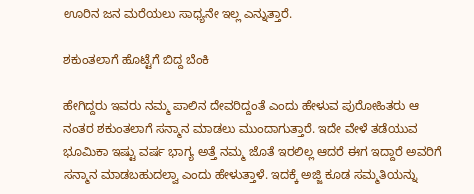ಊರಿನ ಜನ ಮರೆಯಲು ಸಾಧ್ಯನೇ ಇಲ್ಲ ಎನ್ನುತ್ತಾರೆ.

ಶಕುಂತಲಾಗೆ ಹೊಟ್ಟೆಗೆ ಬಿದ್ದ ಬೆಂಕಿ

ಹೇಗಿದ್ದರು ಇವರು ನಮ್ಮ ಪಾಲಿನ ದೇವರಿದ್ದಂತೆ ಎಂದು ಹೇಳುವ ಪುರೋಹಿತರು ಆ ನಂತರ ಶಕುಂತಲಾಗೆ ಸನ್ಮಾನ ಮಾಡಲು ಮುಂದಾಗುತ್ತಾರೆ. ಇದೇ ವೇಳೆ ತಡೆಯುವ ಭೂಮಿಕಾ ಇಷ್ಟು ವರ್ಷ ಭಾಗ್ಯ ಅತ್ತೆ ನಮ್ಮ ಜೊತೆ ಇರಲಿಲ್ಲ ಆದರೆ ಈಗ ಇದ್ದಾರೆ ಅವರಿಗೆ ಸನ್ಮಾನ ಮಾಡಬಹುದಲ್ವಾ ಎಂದು ಹೇಳುತ್ತಾಳೆ. ಇದಕ್ಕೆ ಅಜ್ಜಿ ಕೂಡ ಸಮ್ಮತಿಯನ್ನು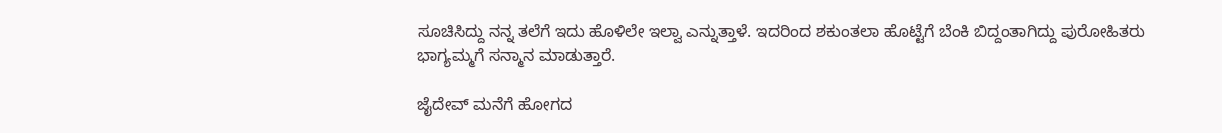ಸೂಚಿಸಿದ್ದು ನನ್ನ ತಲೆಗೆ ಇದು ಹೊಳಿಲೇ ಇಲ್ವಾ ಎನ್ನುತ್ತಾಳೆ. ಇದರಿಂದ ಶಕುಂತಲಾ ಹೊಟ್ಟೆಗೆ ಬೆಂಕಿ ಬಿದ್ದಂತಾಗಿದ್ದು ಪುರೋಹಿತರು ಭಾಗ್ಯಮ್ಮಗೆ ಸನ್ಮಾನ ಮಾಡುತ್ತಾರೆ.

ಜೈದೇವ್ ಮನೆಗೆ ಹೋಗದ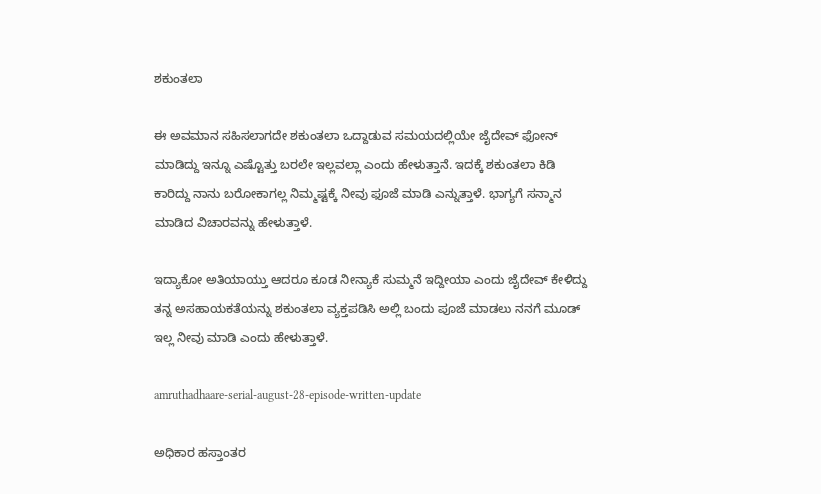ಶಕುಂತಲಾ

ಈ ಅವಮಾನ ಸಹಿಸಲಾಗದೇ ಶಕುಂತಲಾ ಒದ್ದಾಡುವ ಸಮಯದಲ್ಲಿಯೇ ಜೈದೇವ್ ಫೋನ್ ಮಾಡಿದ್ದು ಇನ್ನೂ ಎಷ್ಟೊತ್ತು ಬರಲೇ ಇಲ್ಲವಲ್ಲಾ ಎಂದು ಹೇಳುತ್ತಾನೆ. ಇದಕ್ಕೆ ಶಕುಂತಲಾ ಕಿಡಿ ಕಾರಿದ್ದು ನಾನು ಬರೋಕಾಗಲ್ಲ ನಿಮ್ಮಷ್ಟಕ್ಕೆ ನೀವು ಫೂಜೆ ಮಾಡಿ ಎನ್ನುತ್ತಾಳೆ. ಭಾಗ್ಯಗೆ ಸನ್ಮಾನ ಮಾಡಿದ ವಿಚಾರವನ್ನು ಹೇಳುತ್ತಾಳೆ.

ಇದ್ಯಾಕೋ ಅತಿಯಾಯ್ತು ಆದರೂ ಕೂಡ ನೀನ್ಯಾಕೆ ಸುಮ್ಮನೆ ಇದ್ದೀಯಾ ಎಂದು ಜೈದೇವ್ ಕೇಳಿದ್ದು ತನ್ನ ಅಸಹಾಯಕತೆಯನ್ನು ಶಕುಂತಲಾ ವ್ಯಕ್ತಪಡಿಸಿ ಅಲ್ಲಿ ಬಂದು ಪೂಜೆ ಮಾಡಲು ನನಗೆ ಮೂಡ್‌ ಇಲ್ಲ ನೀವು ಮಾಡಿ ಎಂದು ಹೇಳುತ್ತಾಳೆ.

amruthadhaare-serial-august-28-episode-written-update

ಅಧಿಕಾರ ಹಸ್ತಾಂತರ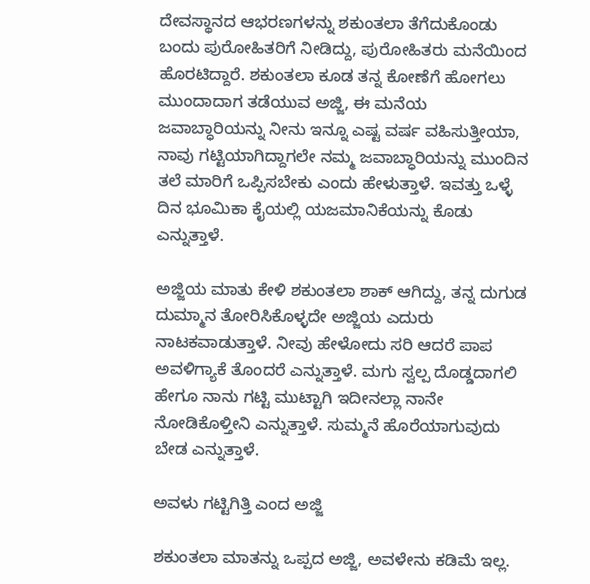ದೇವಸ್ಥಾನದ ಆಭರಣಗಳನ್ನು ಶಕುಂತಲಾ ತೆಗೆದುಕೊಂಡು ಬಂದು ಪುರೋಹಿತರಿಗೆ ನೀಡಿದ್ದು, ಪುರೋಹಿತರು ಮನೆಯಿಂದ ಹೊರಟಿದ್ದಾರೆ. ಶಕುಂತಲಾ ಕೂಡ ತನ್ನ ಕೋಣೆಗೆ ಹೋಗಲು ಮುಂದಾದಾಗ ತಡೆಯುವ ಅಜ್ಜಿ, ಈ ಮನೆಯ ಜವಾಬ್ಧಾರಿಯನ್ನು ನೀನು ಇನ್ನೂ ಎಷ್ಟ ವರ್ಷ ವಹಿಸುತ್ತೀಯಾ, ನಾವು ಗಟ್ಟಿಯಾಗಿದ್ದಾಗಲೇ ನಮ್ಮ ಜವಾಬ್ಧಾರಿಯನ್ನು ಮುಂದಿನ ತಲೆ ಮಾರಿಗೆ ಒಪ್ಪಿಸಬೇಕು ಎಂದು ಹೇಳುತ್ತಾಳೆ. ಇವತ್ತು ಒಳ್ಳೆ ದಿನ ಭೂಮಿಕಾ ಕೈಯಲ್ಲಿ ಯಜಮಾನಿಕೆಯನ್ನು ಕೊಡು ಎನ್ನುತ್ತಾಳೆ.

ಅಜ್ಜಿಯ ಮಾತು ಕೇಳಿ ಶಕುಂತಲಾ ಶಾಕ್ ಆಗಿದ್ದು, ತನ್ನ ದುಗುಡ ದುಮ್ಮಾನ ತೋರಿಸಿಕೊಳ್ಳದೇ ಅಜ್ಜಿಯ ಎದುರು ನಾಟಕವಾಡುತ್ತಾಳೆ. ನೀವು ಹೇಳೋದು ಸರಿ ಆದರೆ ಪಾಪ ಅವಳಿಗ್ಯಾಕೆ ತೊಂದರೆ ಎನ್ನುತ್ತಾಳೆ. ಮಗು ಸ್ವಲ್ಪ ದೊಡ್ಡದಾಗಲಿ ಹೇಗೂ ನಾನು ಗಟ್ಟಿ ಮುಟ್ಟಾಗಿ ಇದೀನಲ್ಲಾ ನಾನೇ ನೋಡಿಕೊಳ್ತೀನಿ ಎನ್ನುತ್ತಾಳೆ. ಸುಮ್ಮನೆ ಹೊರೆಯಾಗುವುದು ಬೇಡ ಎನ್ನುತ್ತಾಳೆ.

ಅವಳು ಗಟ್ಟಿಗಿತ್ತಿ ಎಂದ ಅಜ್ಜಿ

ಶಕುಂತಲಾ ಮಾತನ್ನು ಒಪ್ಪದ ಅಜ್ಜಿ, ಅವಳೇನು ಕಡಿಮೆ ಇಲ್ಲ.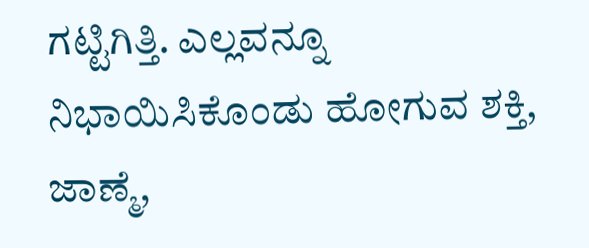ಗಟ್ಟಿಗಿತ್ತಿ. ಎಲ್ಲವನ್ನೂ ನಿಭಾಯಿಸಿಕೊಂಡು ಹೋಗುವ ಶಕ್ತಿ, ಜಾಣ್ಮೆ,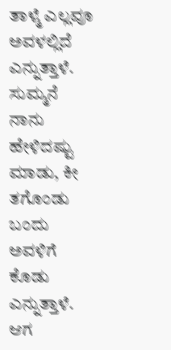ತಾಳ್ಮೆ ಎಲ್ಲವೂ ಅವಳಲ್ಲಿದೆ ಎನ್ನುತ್ತಾಳೆ. ಸುಮ್ಮನೆ ನಾನು ಹೇಳಿದಷ್ಟು ಮಾಡು, ಕೀ ತಗೊಂಡು ಬಂದು ಅವಳಿಗೆ ಕೊಡು ಎನ್ನುತ್ತಾಳೆ. ಆಗ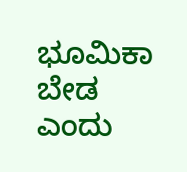ಭೂಮಿಕಾ ಬೇಡ ಎಂದು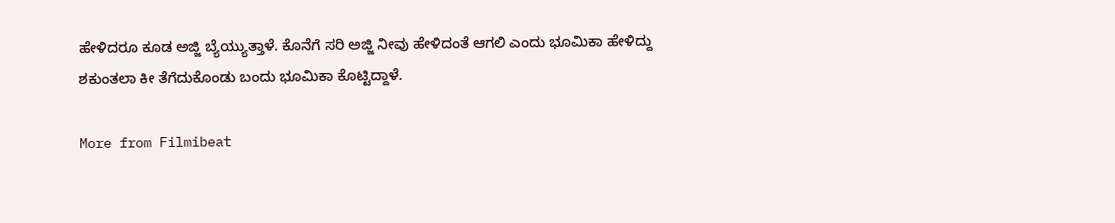ಹೇಳಿದರೂ ಕೂಡ ಅಜ್ಜಿ ಬ್ಯೆಯ್ಯುತ್ತಾಳೆ. ಕೊನೆಗೆ ಸರಿ ಅಜ್ಜಿ ನೀವು ಹೇಳಿದಂತೆ ಆಗಲಿ ಎಂದು ಭೂಮಿಕಾ ಹೇಳಿದ್ದು ಶಕುಂತಲಾ ಕೀ ತೆಗೆದುಕೊಂಡು ಬಂದು ಭೂಮಿಕಾ ಕೊಟ್ಟಿದ್ದಾಳೆ.

More from Filmibeat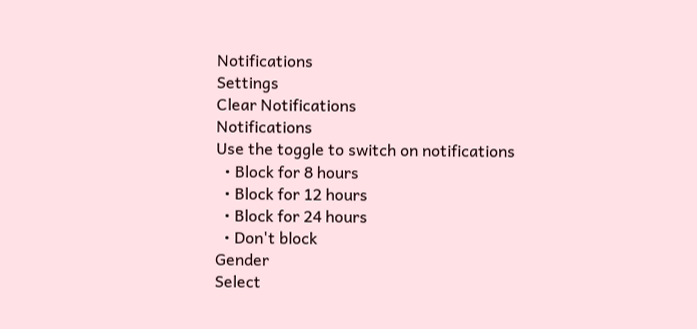Notifications
Settings
Clear Notifications
Notifications
Use the toggle to switch on notifications
  • Block for 8 hours
  • Block for 12 hours
  • Block for 24 hours
  • Don't block
Gender
Select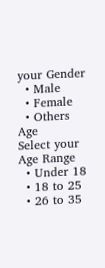your Gender
  • Male
  • Female
  • Others
Age
Select your Age Range
  • Under 18
  • 18 to 25
  • 26 to 35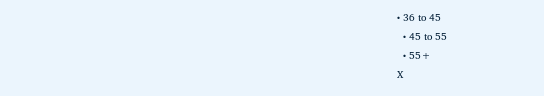• 36 to 45
  • 45 to 55
  • 55+
X